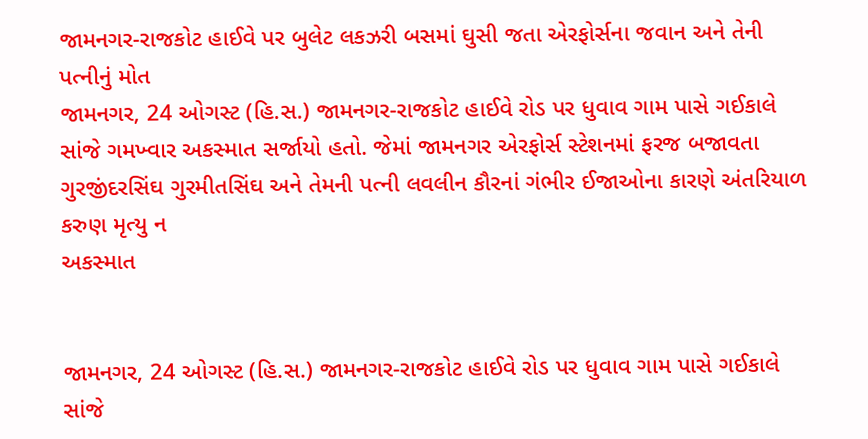જામનગર-રાજકોટ હાઈવે પર બુલેટ લકઝરી બસમાં ઘુસી જતા એરફોર્સના જવાન અને તેની પત્નીનું મોત
જામનગર, 24 ઓગસ્ટ (હિ.સ.) જામનગર-રાજકોટ હાઈવે રોડ પર ધુવાવ ગામ પાસે ગઈકાલે સાંજે ગમખ્વાર અકસ્માત સર્જાયો હતો. જેમાં જામનગર એરફોર્સ સ્ટેશનમાં ફરજ બજાવતા ગુરજીંદરસિંઘ ગુરમીતસિંઘ અને તેમની પત્ની લવલીન કૌરનાં ગંભીર ઈજાઓના કારણે અંતરિયાળ કરુણ મૃત્યુ ન
અકસ્માત


જામનગર, 24 ઓગસ્ટ (હિ.સ.) જામનગર-રાજકોટ હાઈવે રોડ પર ધુવાવ ગામ પાસે ગઈકાલે સાંજે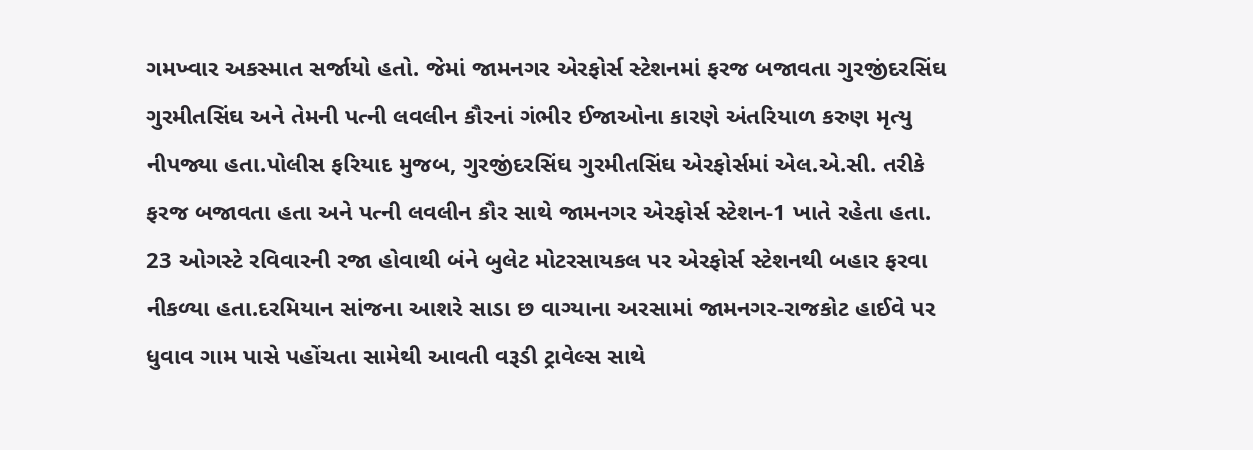ગમખ્વાર અકસ્માત સર્જાયો હતો. જેમાં જામનગર એરફોર્સ સ્ટેશનમાં ફરજ બજાવતા ગુરજીંદરસિંઘ ગુરમીતસિંઘ અને તેમની પત્ની લવલીન કૌરનાં ગંભીર ઈજાઓના કારણે અંતરિયાળ કરુણ મૃત્યુ નીપજ્યા હતા.પોલીસ ફરિયાદ મુજબ, ગુરજીંદરસિંઘ ગુરમીતસિંઘ એરફોર્સમાં એલ.એ.સી. તરીકે ફરજ બજાવતા હતા અને પત્ની લવલીન કૌર સાથે જામનગર એરફોર્સ સ્ટેશન-1 ખાતે રહેતા હતા. 23 ઓગસ્ટે રવિવારની રજા હોવાથી બંને બુલેટ મોટરસાયકલ પર એરફોર્સ સ્ટેશનથી બહાર ફરવા નીકળ્યા હતા.દરમિયાન સાંજના આશરે સાડા છ વાગ્યાના અરસામાં જામનગર-રાજકોટ હાઈવે પર ધુવાવ ગામ પાસે પહોંચતા સામેથી આવતી વરૂડી ટ્રાવેલ્સ સાથે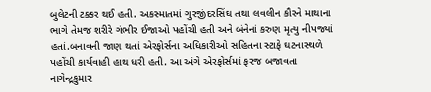બુલેટની ટક્કર થઈ હતી. અકસ્માતમાં ગુરજીંદરસિંઘ તથા લવલીન કૌરને માથાના ભાગે તેમજ શરીરે ગંભીર ઈજાઓ પહોંચી હતી અને બંનેનાં કરુણ મૃત્યુ નીપજ્યાં હતાં.બનાવની જાણ થતાં એરફોર્સના અધિકારીઓ સહિતના સ્ટાફે ઘટનાસ્થળે પહોંચી કાર્યવાહી હાથ ધરી હતી. આ અંગે એરફોર્સમાં ફરજ બજાવતા નાગેન્દ્રકુમાર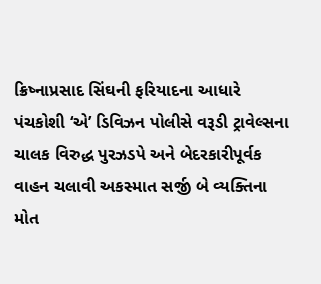ક્રિષ્નાપ્રસાદ સિંઘની ફરિયાદના આધારે પંચકોશી ‘એ’ ડિવિઝન પોલીસે વરૂડી ટ્રાવેલ્સના ચાલક વિરુદ્ધ પુરઝડપે અને બેદરકારીપૂર્વક વાહન ચલાવી અકસ્માત સર્જી બે વ્યક્તિના મોત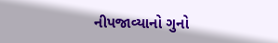નીપજાવ્યાનો ગુનો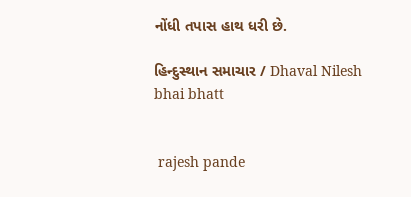નોંધી તપાસ હાથ ધરી છે.

હિન્દુસ્થાન સમાચાર / Dhaval Nilesh bhai bhatt


 rajesh pande